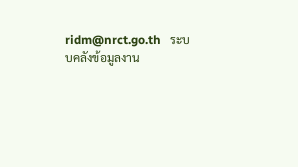ridm@nrct.go.th   ระบบคลังข้อมูลงาน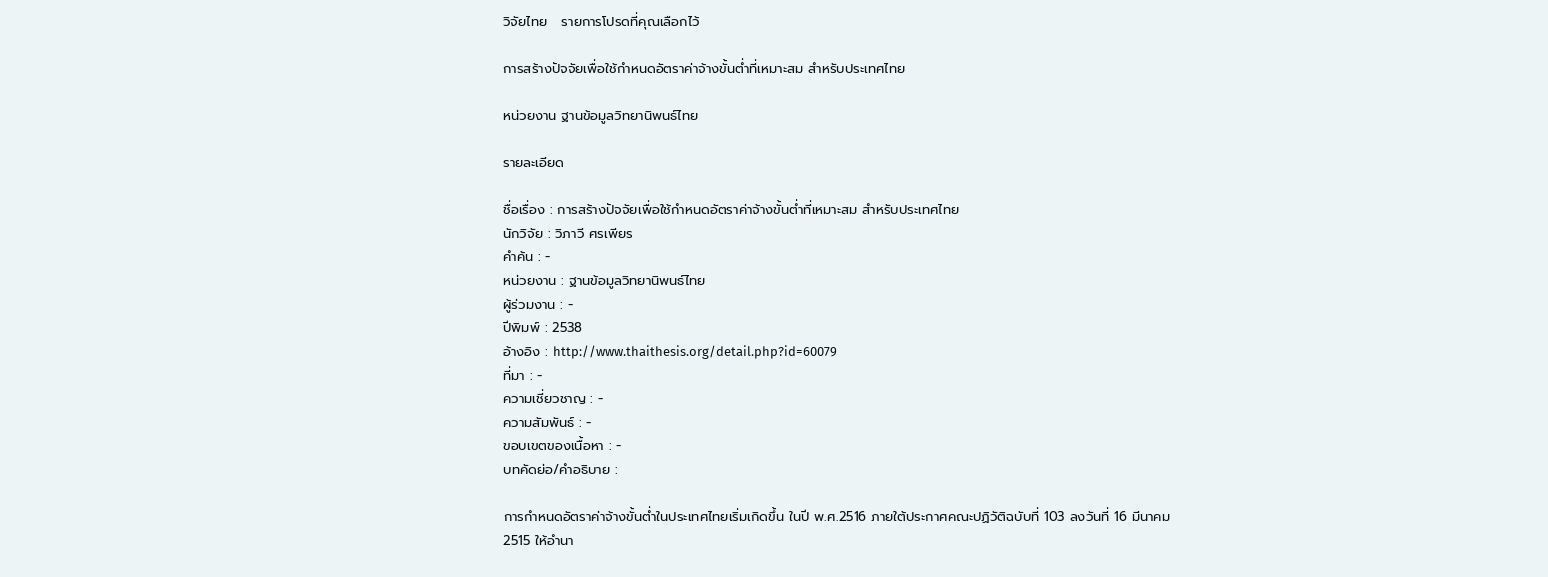วิจัยไทย   รายการโปรดที่คุณเลือกไว้

การสร้างปัจจัยเพื่อใช้กำหนดอัตราค่าจ้างขั้นต่ำที่เหมาะสม สำหรับประเทศไทย

หน่วยงาน ฐานข้อมูลวิทยานิพนธ์ไทย

รายละเอียด

ชื่อเรื่อง : การสร้างปัจจัยเพื่อใช้กำหนดอัตราค่าจ้างขั้นต่ำที่เหมาะสม สำหรับประเทศไทย
นักวิจัย : วิภาวี ศรเพียร
คำค้น : -
หน่วยงาน : ฐานข้อมูลวิทยานิพนธ์ไทย
ผู้ร่วมงาน : -
ปีพิมพ์ : 2538
อ้างอิง : http://www.thaithesis.org/detail.php?id=60079
ที่มา : -
ความเชี่ยวชาญ : -
ความสัมพันธ์ : -
ขอบเขตของเนื้อหา : -
บทคัดย่อ/คำอธิบาย :

การกำหนดอัตราค่าจ้างขั้นต่ำในประเทศไทยเริ่มเกิดขึ้น ในปี พ.ศ.2516 ภายใต้ประกาศคณะปฏิวัติฉบับที่ 103 ลงวันที่ 16 มีนาคม 2515 ให้อำนา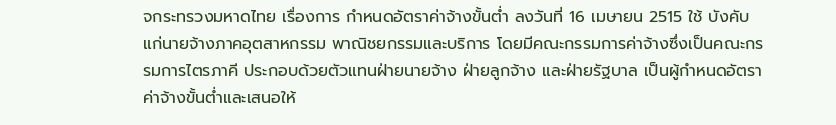จกระทรวงมหาดไทย เรื่องการ กำหนดอัตราค่าจ้างขั้นต่ำ ลงวันที่ 16 เมษายน 2515 ใช้ บังคับแก่นายจ้างภาคอุตสาหกรรม พาณิชยกรรมและบริการ โดยมีคณะกรรมการค่าจ้างซึ่งเป็นคณะกรรมการไตรภาคี ประกอบด้วยตัวแทนฝ่ายนายจ้าง ฝ่ายลูกจ้าง และฝ่ายรัฐบาล เป็นผู้กำหนดอัตราค่าจ้างขั้นต่ำและเสนอให้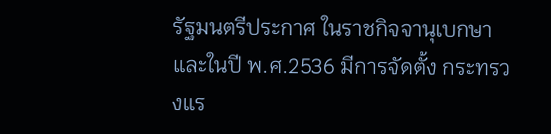รัฐมนตรีประกาศ ในราชกิจจานุเบกษา และในปี พ.ศ.2536 มีการจัดตั้ง กระทรวงแร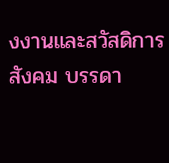งงานและสวัสดิการสังคม บรรดา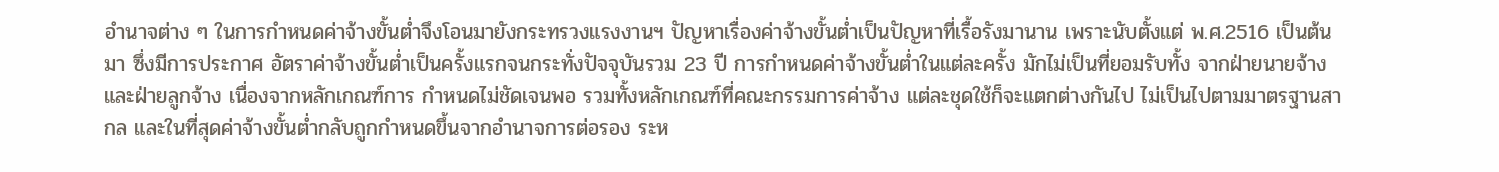อำนาจต่าง ๆ ในการกำหนดค่าจ้างขั้นต่ำจึงโอนมายังกระทรวงแรงงานฯ ปัญหาเรื่องค่าจ้างขั้นต่ำเป็นปัญหาที่เรื้อรังมานาน เพราะนับตั้งแต่ พ.ศ.2516 เป็นต้นมา ซึ่งมีการประกาศ อัตราค่าจ้างขั้นต่ำเป็นครั้งแรกจนกระทั่งปัจจุบันรวม 23 ปี การกำหนดค่าจ้างขั้นต่ำในแต่ละครั้ง มักไม่เป็นที่ยอมรับทั้ง จากฝ่ายนายจ้างและฝ่ายลูกจ้าง เนื่องจากหลักเกณฑ์การ กำหนดไม่ชัดเจนพอ รวมทั้งหลักเกณฑ์ที่คณะกรรมการค่าจ้าง แต่ละชุดใช้ก็จะแตกต่างกันไป ไม่เป็นไปตามมาตรฐานสากล และในที่สุดค่าจ้างขั้นต่ำกลับถูกกำหนดขึ้นจากอำนาจการต่อรอง ระห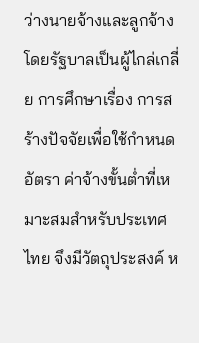ว่างนายจ้างและลูกจ้าง โดยรัฐบาลเป็นผู้ไกล่เกลี่ย การศึกษาเรื่อง การสร้างปัจจัยเพื่อใช้กำหนดอัตรา ค่าจ้างขั้นต่ำที่เหมาะสมสำหรับประเทศไทย จึงมีวัตถุประสงค์ ห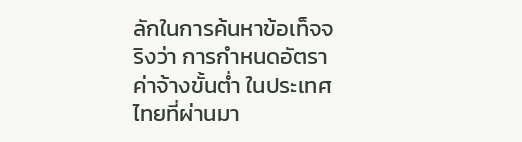ลักในการค้นหาข้อเท็จจริงว่า การกำหนดอัตราค่าจ้างขั้นต่ำ ในประเทศไทยที่ผ่านมา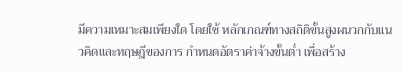มีความเหมาะสมเพียงใด โดยใช้ หลักเกณฑ์ทางสถิติขั้นสูงผนวกกับแนวคิดและทฤษฎีของการ กำหนดอัตราค่าจ้างขั้นต่ำ เพื่อสร้าง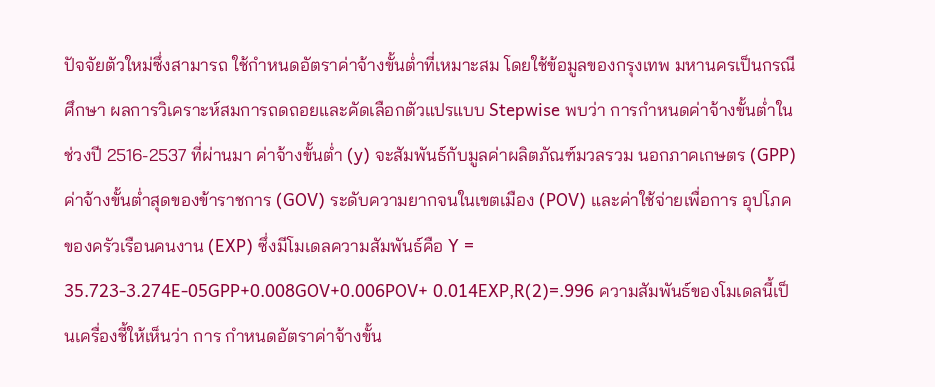ปัจจัยตัวใหม่ซึ่งสามารถ ใช้กำหนดอัตราค่าจ้างขั้นต่ำที่เหมาะสม โดยใช้ข้อมูลของกรุงเทพ มหานครเป็นกรณีศึกษา ผลการวิเคราะห์สมการถดถอยและคัดเลือกตัวแปรแบบ Stepwise พบว่า การกำหนดค่าจ้างขั้นต่ำในช่วงปี 2516-2537 ที่ผ่านมา ค่าจ้างขั้นต่ำ (y) จะสัมพันธ์กับมูลค่าผลิตภัณฑ์มวลรวม นอกภาคเกษตร (GPP) ค่าจ้างขั้นต่ำสุดของข้าราชการ (GOV) ระดับความยากจนในเขตเมือง (POV) และค่าใช้จ่ายเพื่อการ อุปโภคของครัวเรือนคนงาน (EXP) ซึ่งมีโมเดลความสัมพันธ์คือ Y = 35.723-3.274E-05GPP+0.008GOV+0.006POV+ 0.014EXP,R(2)=.996 ความสัมพันธ์ของโมเดลนี้เป็นเครื่องชี้ให้เห็นว่า การ กำหนดอัตราค่าจ้างขั้น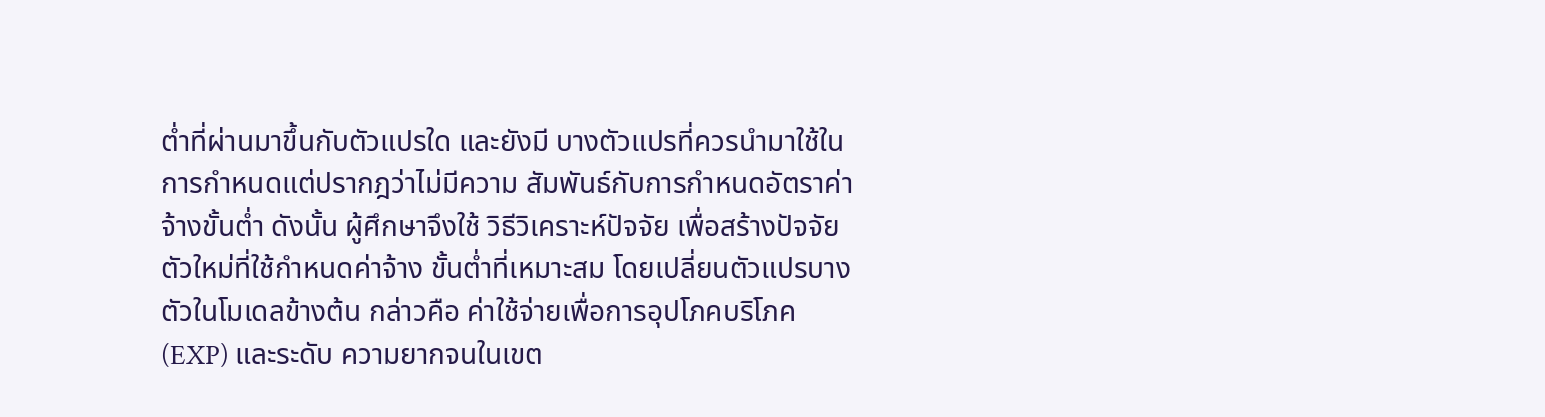ต่ำที่ผ่านมาขึ้นกับตัวแปรใด และยังมี บางตัวแปรที่ควรนำมาใช้ในการกำหนดแต่ปรากฎว่าไม่มีความ สัมพันธ์กับการกำหนดอัตราค่าจ้างขั้นต่ำ ดังนั้น ผู้ศึกษาจึงใช้ วิธีวิเคราะห์ปัจจัย เพื่อสร้างปัจจัยตัวใหม่ที่ใช้กำหนดค่าจ้าง ขั้นต่ำที่เหมาะสม โดยเปลี่ยนตัวแปรบางตัวในโมเดลข้างต้น กล่าวคือ ค่าใช้จ่ายเพื่อการอุปโภคบริโภค (EXP) และระดับ ความยากจนในเขต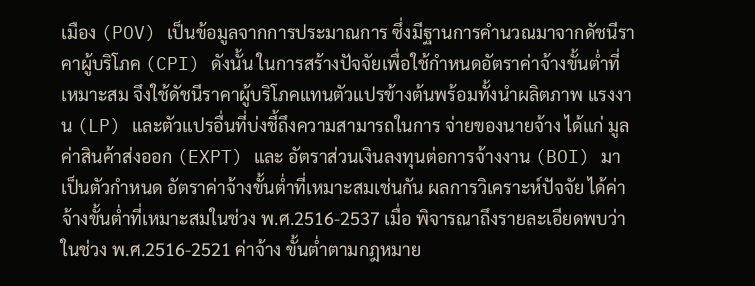เมือง (POV) เป็นข้อมูลจากการประมาณการ ซึ่งมีฐานการคำนวณมาจากดัชนีราคาผู้บริโภค (CPI) ดังนั้น ในการสร้างปัจจัยเพื่อใช้กำหนดอัตราค่าจ้างขั้นต่ำที่เหมาะสม จึงใช้ดัชนีราคาผู้บริโภคแทนตัวแปรข้างต้นพร้อมทั้งนำผลิตภาพ แรงงาน (LP) และตัวแปรอื่นที่บ่งชี้ถึงความสามารถในการ จ่ายของนายจ้าง ได้แก่ มูลค่าสินค้าส่งออก (EXPT) และ อัตราส่วนเงินลงทุนต่อการจ้างงาน (BOI) มาเป็นตัวกำหนด อัตราค่าจ้างขั้นต่ำที่เหมาะสมเช่นกัน ผลการวิเคราะห์ปัจจัย ได้ค่าจ้างขั้นต่ำที่เหมาะสมในช่วง พ.ศ.2516-2537 เมื่อ พิจารณาถึงรายละเอียดพบว่าในช่วง พ.ศ.2516-2521 ค่าจ้าง ขั้นต่ำตามกฎหมาย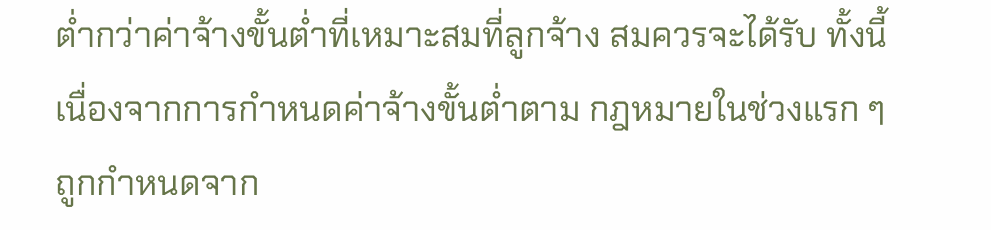ต่ำกว่าค่าจ้างขั้นต่ำที่เหมาะสมที่ลูกจ้าง สมควรจะได้รับ ทั้งนี้เนื่องจากการกำหนดค่าจ้างขั้นต่ำตาม กฎหมายในช่วงแรก ๆ ถูกกำหนดจาก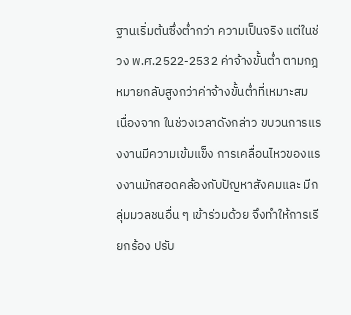ฐานเริ่มต้นซึ่งต่ำกว่า ความเป็นจริง แต่ในช่วง พ.ศ.2522-2532 ค่าจ้างขั้นต่ำ ตามกฎหมายกลับสูงกว่าค่าจ้างขั้นต่ำที่เหมาะสม เนื่องจาก ในช่วงเวลาดังกล่าว ขบวนการแรงงานมีความเข้มแข็ง การเคลื่อนไหวของแรงงานมักสอดคล้องกับปัญหาสังคมและ มีกลุ่มมวลชนอื่น ๆ เข้าร่วมด้วย จึงทำให้การเรียกร้อง ปรับ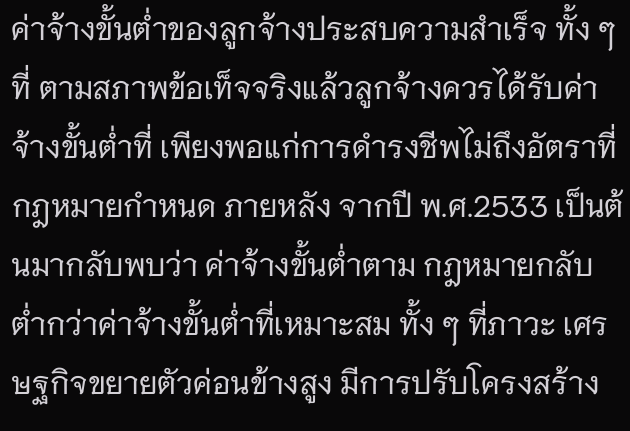ค่าจ้างขั้นต่ำของลูกจ้างประสบความสำเร็จ ทั้ง ๆ ที่ ตามสภาพข้อเท็จจริงแล้วลูกจ้างควรได้รับค่าจ้างขั้นต่ำที่ เพียงพอแก่การดำรงชีพไม่ถึงอัตราที่กฎหมายกำหนด ภายหลัง จากปี พ.ศ.2533 เป็นต้นมากลับพบว่า ค่าจ้างขั้นต่ำตาม กฎหมายกลับต่ำกว่าค่าจ้างขั้นต่ำที่เหมาะสม ทั้ง ๆ ที่ภาวะ เศรษฐกิจขยายตัวค่อนข้างสูง มีการปรับโครงสร้าง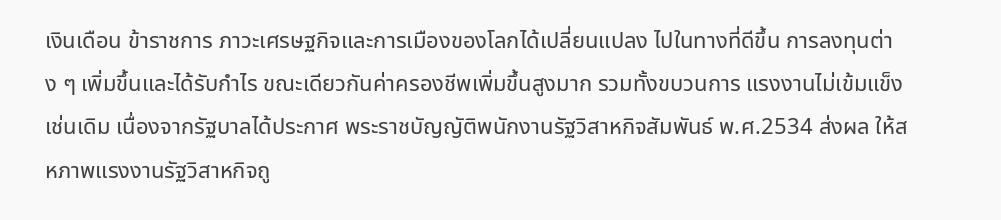เงินเดือน ข้าราชการ ภาวะเศรษฐกิจและการเมืองของโลกได้เปลี่ยนแปลง ไปในทางที่ดีขึ้น การลงทุนต่าง ๆ เพิ่มขึ้นและได้รับกำไร ขณะเดียวกันค่าครองชีพเพิ่มขึ้นสูงมาก รวมทั้งขบวนการ แรงงานไม่เข้มแข็งเช่นเดิม เนื่องจากรัฐบาลได้ประกาศ พระราชบัญญัติพนักงานรัฐวิสาหกิจสัมพันธ์ พ.ศ.2534 ส่งผล ให้สหภาพแรงงานรัฐวิสาหกิจถู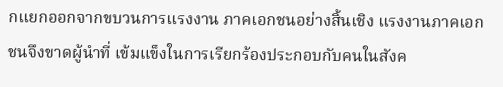กแยกออกจากขบวนการแรงงาน ภาคเอกชนอย่างสิ้นเชิง แรงงานภาคเอกชนจึงขาดผู้นำที่ เข้มแข็งในการเรียกร้องประกอบกับคนในสังค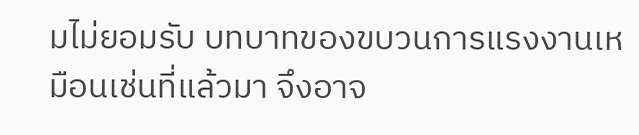มไม่ยอมรับ บทบาทของขบวนการแรงงานเหมือนเช่นที่แล้วมา จึงอาจ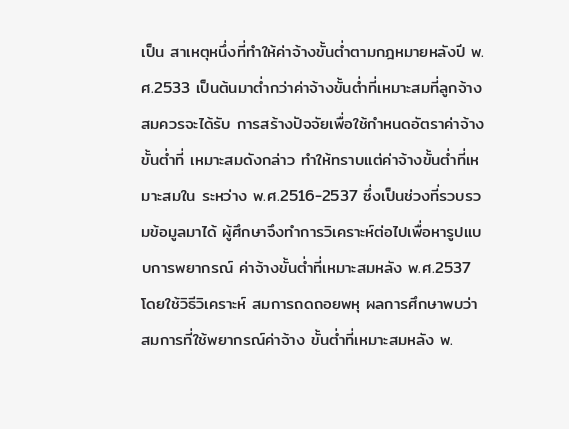เป็น สาเหตุหนึ่งที่ทำให้ค่าจ้างขั้นต่ำตามกฎหมายหลังปี พ.ศ.2533 เป็นต้นมาต่ำกว่าค่าจ้างขั้นต่ำที่เหมาะสมที่ลูกจ้างสมควรจะได้รับ การสร้างปัจจัยเพื่อใช้กำหนดอัตราค่าจ้างขั้นต่ำที่ เหมาะสมดังกล่าว ทำให้ทราบแต่ค่าจ้างขั้นต่ำที่เหมาะสมใน ระหว่าง พ.ศ.2516-2537 ซึ่งเป็นช่วงที่รวบรวมข้อมูลมาได้ ผู้ศึกษาจึงทำการวิเคราะห์ต่อไปเพื่อหารูปแบบการพยากรณ์ ค่าจ้างขั้นต่ำที่เหมาะสมหลัง พ.ศ.2537 โดยใช้วิธีวิเคราะห์ สมการถดถอยพหุ ผลการศึกษาพบว่า สมการที่ใช้พยากรณ์ค่าจ้าง ขั้นต่ำที่เหมาะสมหลัง พ.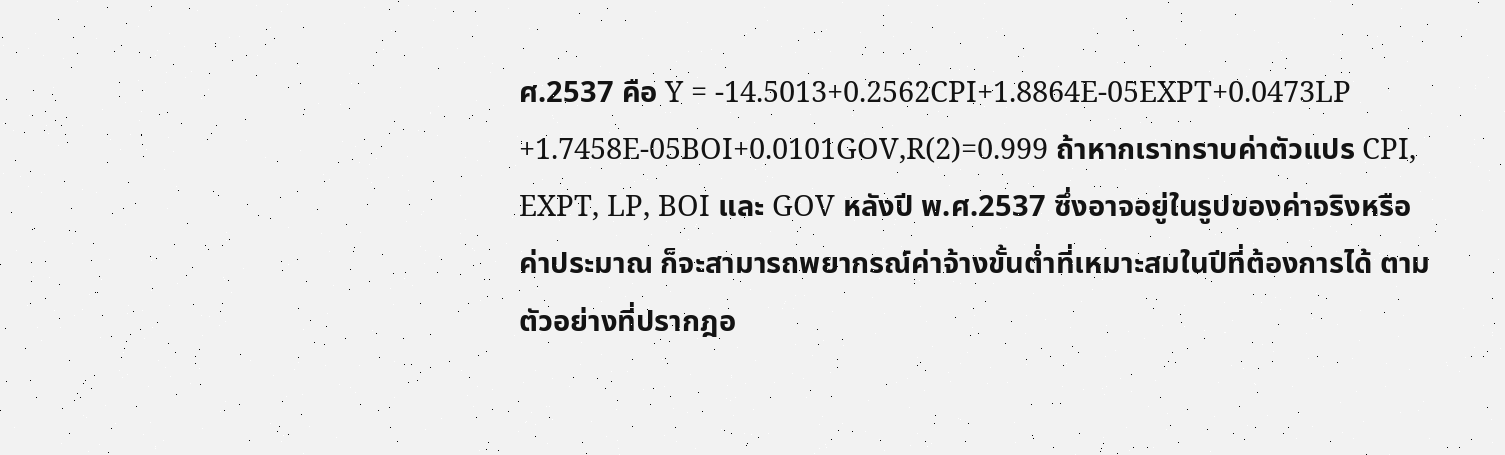ศ.2537 คือ Y = -14.5013+0.2562CPI+1.8864E-05EXPT+0.0473LP +1.7458E-05BOI+0.0101GOV,R(2)=0.999 ถ้าหากเราทราบค่าตัวแปร CPI, EXPT, LP, BOI และ GOV หลังปี พ.ศ.2537 ซึ่งอาจอยู่ในรูปของค่าจริงหรือค่าประมาณ ก็จะสามารถพยากรณ์ค่าจ้างขั้นต่ำที่เหมาะสมในปีที่ต้องการได้ ตาม ตัวอย่างที่ปรากฎอ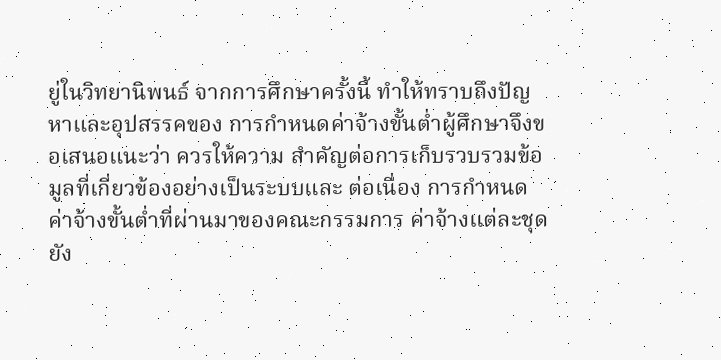ยู่ในวิทยานิพนธ์ จากการศึกษาครั้งนี้ ทำให้ทราบถึงปัญหาและอุปสรรคของ การกำหนดค่าจ้างขั้นต่ำผู้ศึกษาจึงขอเสนอแนะว่า ควรให้ความ สำคัญต่อการเก็บรวบรวมข้อมูลที่เกี่ยวข้องอย่างเป็นระบบและ ต่อเนื่อง การกำหนดค่าจ้างขั้นต่ำที่ผ่านมาของคณะกรรมการ ค่าจ้างแต่ละชุดยัง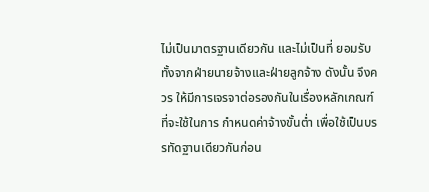ไม่เป็นมาตรฐานเดียวกัน และไม่เป็นที่ ยอมรับทั้งจากฝ่ายนายจ้างและฝ่ายลูกจ้าง ดังนั้น จึงควร ให้มีการเจรจาต่อรองกันในเรื่องหลักเกณฑ์ที่จะใช้ในการ กำหนดค่าจ้างขั้นต่ำ เพื่อใช้เป็นบรรทัดฐานเดียวกันก่อน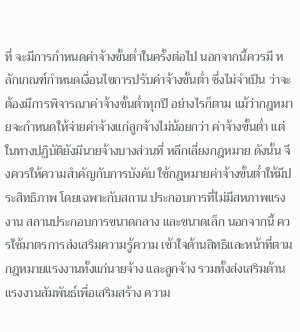ที่ จะมีการกำหนดค่าจ้างขั้นต่ำในครั้งต่อไป นอกจากนี้ควรมี หลักเกณฑ์กำหนดเงื่อนไขการปรับค่าจ้างขั้นต่ำ ซึ่งไม่จำเป็น ว่าจะต้องมีการพิจารณาค่าจ้างขั้นต่ำทุกปี อย่างไรก็ตาม แม้ว่ากฎหมายจะกำหนดให้จ่ายค่าจ้างแก่ลูกจ้างไม่น้อยกว่า ค่าจ้างขั้นต่ำ แต่ในทางปฏิบัติยังมีนายจ้างบางส่วนที่ หลีกเลี่ยงกฎหมาย ดังนั้น จึงควรให้ความสำคัญกับการบังคับ ใช้กฎหมายค่าจ้างขั้นต่ำให้มีประสิทธิภาพ โดยเฉพาะกับสถาน ประกอบการที่ไม่มีสหภาพแรงงาน สถานประกอบการขนาดกลาง และขนาดเล็ก นอกจากนี้ ควรใช้มาตรการส่งเสริมความรู้ความ เข้าใจด้านสิทธิและหน้าที่ตามกฎหมายแรงงานทั้งแก่นายจ้าง และลูกจ้าง รวมทั้งส่งเสริมด้านแรงงานสัมพันธ์เพื่อเสริมสร้าง ความ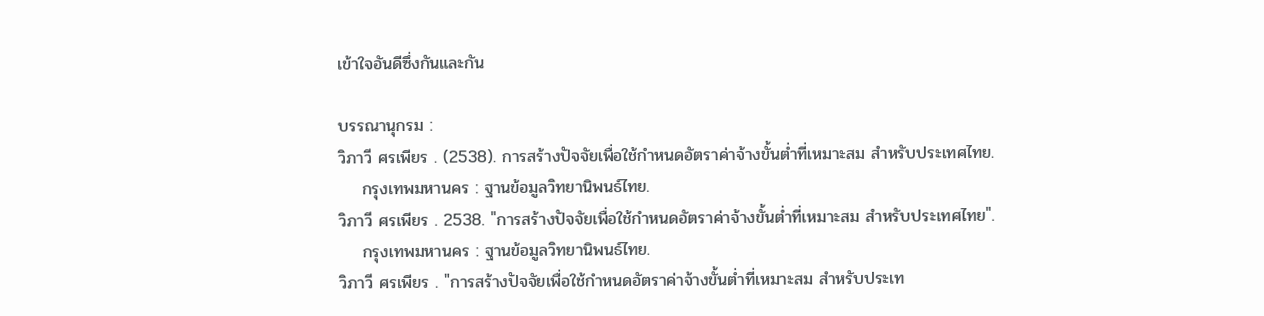เข้าใจอันดีซึ่งกันและกัน

บรรณานุกรม :
วิภาวี ศรเพียร . (2538). การสร้างปัจจัยเพื่อใช้กำหนดอัตราค่าจ้างขั้นต่ำที่เหมาะสม สำหรับประเทศไทย.
    กรุงเทพมหานคร : ฐานข้อมูลวิทยานิพนธ์ไทย.
วิภาวี ศรเพียร . 2538. "การสร้างปัจจัยเพื่อใช้กำหนดอัตราค่าจ้างขั้นต่ำที่เหมาะสม สำหรับประเทศไทย".
    กรุงเทพมหานคร : ฐานข้อมูลวิทยานิพนธ์ไทย.
วิภาวี ศรเพียร . "การสร้างปัจจัยเพื่อใช้กำหนดอัตราค่าจ้างขั้นต่ำที่เหมาะสม สำหรับประเท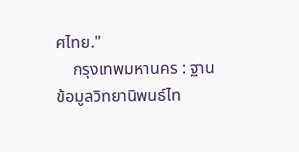ศไทย."
    กรุงเทพมหานคร : ฐานข้อมูลวิทยานิพนธ์ไท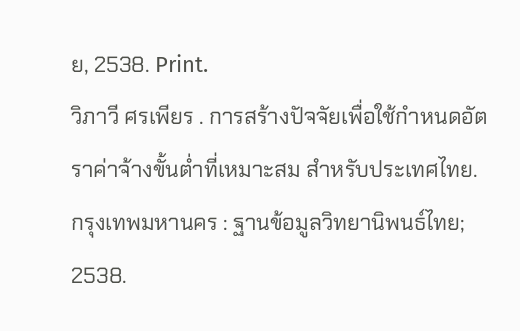ย, 2538. Print.
วิภาวี ศรเพียร . การสร้างปัจจัยเพื่อใช้กำหนดอัตราค่าจ้างขั้นต่ำที่เหมาะสม สำหรับประเทศไทย. กรุงเทพมหานคร : ฐานข้อมูลวิทยานิพนธ์ไทย; 2538.